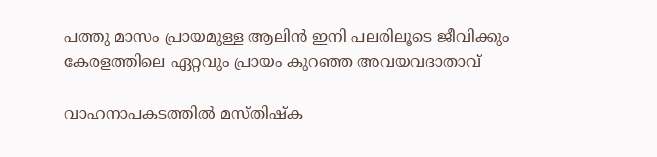പത്തു മാസം പ്രായമുള്ള ആലിൻ ഇനി പലരിലൂടെ ജീവിക്കും കേരളത്തിലെ ഏറ്റവും പ്രായം കുറഞ്ഞ അവയവദാതാവ്

വാഹനാപകടത്തിൽ മസ്തിഷ്ക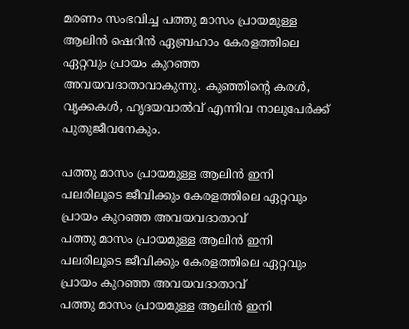മരണം സംഭവിച്ച പത്തു മാസം പ്രായമുള്ള ആലിൻ ഷെറിൻ ഏബ്രഹാം കേരളത്തിലെ ഏറ്റവും പ്രായം കുറഞ്ഞ അവയവദാതാവാകുന്നു. കുഞ്ഞിന്റെ കരൾ, വൃക്കകൾ, ഹൃദയവാൽവ് എന്നിവ നാലുപേർക്ക് പുതുജീവനേകും.

പത്തു മാസം പ്രായമുള്ള ആലിൻ ഇനി പലരിലൂടെ ജീവിക്കും കേരളത്തിലെ ഏറ്റവും പ്രായം കുറഞ്ഞ അവയവദാതാവ്
പത്തു മാസം പ്രായമുള്ള ആലിൻ ഇനി പലരിലൂടെ ജീവിക്കും കേരളത്തിലെ ഏറ്റവും പ്രായം കുറഞ്ഞ അവയവദാതാവ്
പത്തു മാസം പ്രായമുള്ള ആലിൻ ഇനി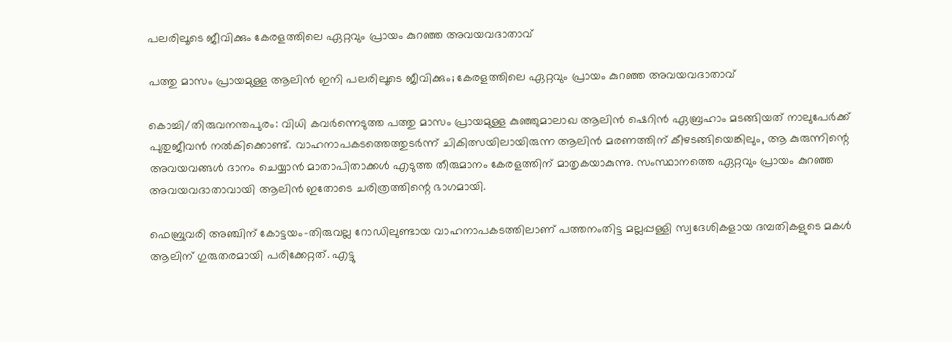പലരിലൂടെ ജീവിക്കും കേരളത്തിലെ ഏറ്റവും പ്രായം കുറഞ്ഞ അവയവദാതാവ്

പത്തു മാസം പ്രായമുള്ള ആലിൻ ഇനി പലരിലൂടെ ജീവിക്കും; കേരളത്തിലെ ഏറ്റവും പ്രായം കുറഞ്ഞ അവയവദാതാവ്

കൊച്ചി/തിരുവനന്തപുരം: വിധി കവർന്നെടുത്ത പത്തു മാസം പ്രായമുള്ള കുഞ്ഞുമാലാഖ ആലിൻ ഷെറിൻ ഏബ്രഹാം മടങ്ങിയത് നാലുപേർക്ക് പുതുജീവൻ നൽകിക്കൊണ്ട്. വാഹനാപകടത്തെത്തുടർന്ന് ചികിത്സയിലായിരുന്ന ആലിൻ മരണത്തിന് കീഴടങ്ങിയെങ്കിലും, ആ കുരുന്നിന്റെ അവയവങ്ങൾ ദാനം ചെയ്യാൻ മാതാപിതാക്കൾ എടുത്ത തീരുമാനം കേരളത്തിന് മാതൃകയാകുന്നു. സംസ്ഥാനത്തെ ഏറ്റവും പ്രായം കുറഞ്ഞ അവയവദാതാവായി ആലിൻ ഇതോടെ ചരിത്രത്തിന്റെ ഭാഗമായി.

ഫെബ്രുവരി അഞ്ചിന് കോട്ടയം-തിരുവല്ല റോഡിലുണ്ടായ വാഹനാപകടത്തിലാണ് പത്തനംതിട്ട മല്ലപ്പള്ളി സ്വദേശികളായ ദമ്പതികളുടെ മകൾ ആലിന് ഗുരുതരമായി പരിക്കേറ്റത്. എട്ടു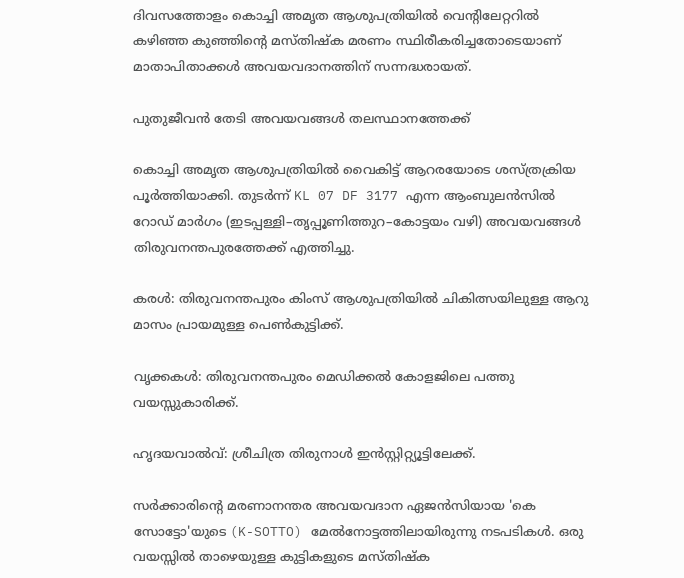ദിവസത്തോളം കൊച്ചി അമൃത ആശുപത്രിയിൽ വെന്റിലേറ്ററിൽ കഴിഞ്ഞ കുഞ്ഞിന്റെ മസ്തിഷ്ക മരണം സ്ഥിരീകരിച്ചതോടെയാണ് മാതാപിതാക്കൾ അവയവദാനത്തിന് സന്നദ്ധരായത്.

പുതുജീവൻ തേടി അവയവങ്ങൾ തലസ്ഥാനത്തേക്ക്

കൊച്ചി അമൃത ആശുപത്രിയിൽ വൈകിട്ട് ആറരയോടെ ശസ്ത്രക്രിയ പൂർത്തിയാക്കി. തുടർന്ന് KL 07 DF 3177 എന്ന ആംബുലൻസിൽ റോഡ് മാർഗം (ഇടപ്പള്ളി–തൃപ്പൂണിത്തുറ–കോട്ടയം വഴി) അവയവങ്ങൾ തിരുവനന്തപുരത്തേക്ക് എത്തിച്ചു.

കരൾ: തിരുവനന്തപുരം കിംസ് ആശുപത്രിയിൽ ചികിത്സയിലുള്ള ആറു മാസം പ്രായമുള്ള പെൺകുട്ടിക്ക്.

വൃക്കകൾ: തിരുവനന്തപുരം മെഡിക്കൽ കോളജിലെ പത്തു വയസ്സുകാരിക്ക്.

ഹൃദയവാൽവ്: ശ്രീചിത്ര തിരുനാൾ ഇൻസ്റ്റിറ്റ്യൂട്ടിലേക്ക്.

സർക്കാരിന്റെ മരണാനന്തര അവയവദാന ഏജൻസിയായ 'കെ സോട്ടോ'യുടെ (K-SOTTO) മേൽനോട്ടത്തിലായിരുന്നു നടപടികൾ. ഒരു വയസ്സിൽ താഴെയുള്ള കുട്ടികളുടെ മസ്തിഷ്ക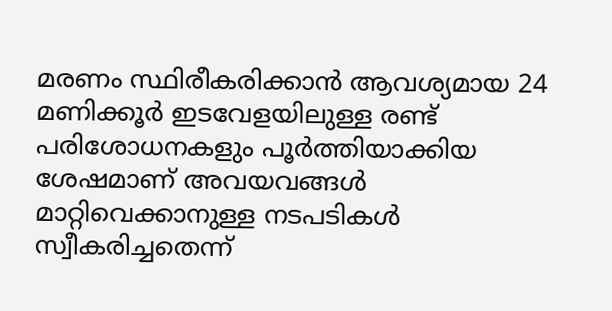മരണം സ്ഥിരീകരിക്കാൻ ആവശ്യമായ 24 മണിക്കൂർ ഇടവേളയിലുള്ള രണ്ട് പരിശോധനകളും പൂർത്തിയാക്കിയ ശേഷമാണ് അവയവങ്ങൾ മാറ്റിവെക്കാനുള്ള നടപടികൾ സ്വീകരിച്ചതെന്ന്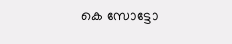കെ സോട്ടോ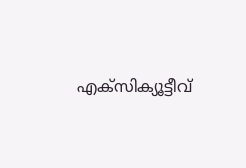എക്സിക്യൂട്ടീവ്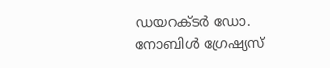ഡയറക്ടർ ഡോ. നോബിൾ ഗ്രേഷ്യസ്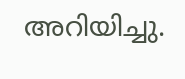അറിയിച്ചു.